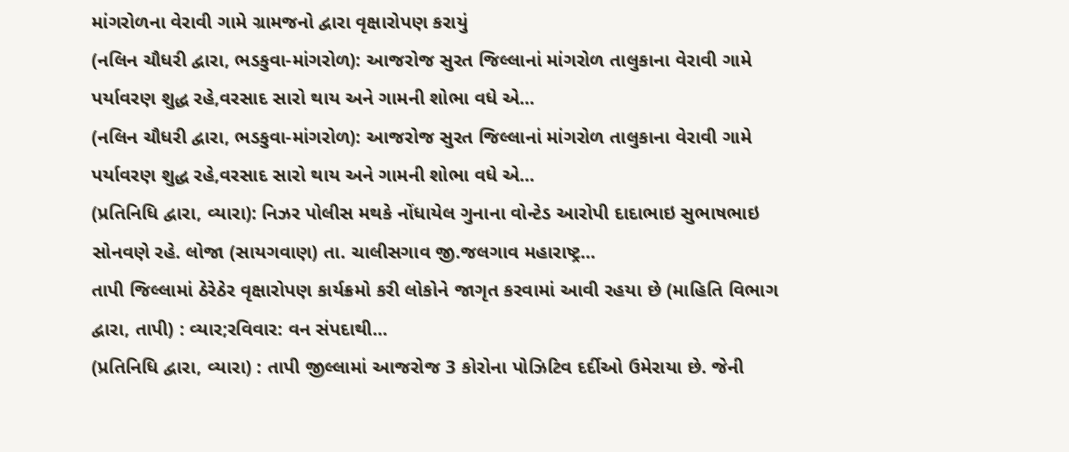માંગરોળના વેરાવી ગામે ગ્રામજનો દ્વારા વૃક્ષારોપણ કરાયું
(નલિન ચૌધરી દ્વારા, ભડકુવા-માંગરોળ): આજરોજ સુરત જિલ્લાનાં માંગરોળ તાલુકાના વેરાવી ગામે પર્યાવરણ શુદ્ધ રહે,વરસાદ સારો થાય અને ગામની શોભા વધે એ...
(નલિન ચૌધરી દ્વારા, ભડકુવા-માંગરોળ): આજરોજ સુરત જિલ્લાનાં માંગરોળ તાલુકાના વેરાવી ગામે પર્યાવરણ શુદ્ધ રહે,વરસાદ સારો થાય અને ગામની શોભા વધે એ...
(પ્રતિનિધિ દ્વારા, વ્યારા): નિઝર પોલીસ મથકે નોંધાયેલ ગુનાના વોન્ટેડ આરોપી દાદાભાઇ સુભાષભાઇ સોનવણે રહે. લોજા (સાયગવાણ) તા. ચાલીસગાવ જી.જલગાવ મહારાષ્ટ્ર...
તાપી જિલ્લામાં ઠેરેઠેર વૃક્ષારોપણ કાર્યક્રમો કરી લોકોને જાગૃત કરવામાં આવી રહયા છે (માહિતિ વિભાગ દ્વારા, તાપી) : વ્યાર;રવિવાર: વન સંપદાથી...
(પ્રતિનિધિ દ્વારા, વ્યારા) : તાપી જીલ્લામાં આજરોજ 3 કોરોના પોઝિટિવ દર્દીઓ ઉમેરાયા છે. જેની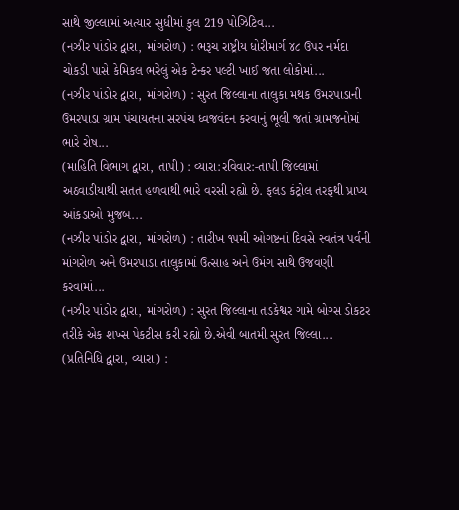સાથે જીલ્લામાં અત્યાર સુધીમાં કુલ 219 પોઝિટિવ...
(નઝીર પાંડોર દ્વારા, માંગરોળ) : ભરૂચ રાષ્ટ્રીય ધોરીમાર્ગ ૪૮ ઉપર નર્મદા ચોકડી પાસે કેમિકલ ભરેલું એક ટેન્કર પલ્ટી ખાઈ જતા લોકોમાં...
(નઝીર પાંડોર દ્વારા, માંગરોળ) : સુરત જિલ્લાના તાલુકા મથક ઉમરપાડાની ઉમરપાડા ગ્રામ પંચાયતના સરપંચ ધ્વજવંદન કરવાનું ભૂલી જતાં ગ્રામજનોમાં ભારે રોષ...
(માહિતિ વિભાગ દ્વારા, તાપી) : વ્યારા:રવિવાર:-તાપી જિલ્લામાં અઠવાડીયાથી સતત હળવાથી ભારે વરસી રહ્યો છે. ફલડ કંટ્રોલ તરફથી પ્રાપ્ય આંકડાઓ મુજબ...
(નઝીર પાંડોર દ્વારા, માંગરોળ) : તારીખ ૧૫મી ઓગષ્ટનાં દિવસે સ્વતંત્ર પર્વની માંગરોળ અને ઉમરપાડા તાલુકામાં ઉત્સાહ અને ઉમંગ સાથે ઉજવણી કરવામાં...
(નઝીર પાંડોર દ્વારા, માંગરોળ) : સુરત જિલ્લાના તડકેશ્વર ગામે બોગ્સ ડોકટર તરીકે એક શખ્સ પેકટીસ કરી રહ્યો છે.એવી બાતમી સુરત જિલ્લા...
(પ્રતિનિધિ દ્વારા, વ્યારા) :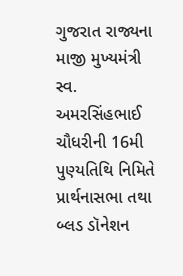ગુજરાત રાજ્યના માજી મુખ્યમંત્રી સ્વ. અમરસિંહભાઈ ચૌધરીની 16મી પુણ્યતિથિ નિમિતે પ્રાર્થનાસભા તથા બ્લડ ડૉનેશન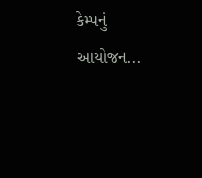કેમ્પનું આયોજન...